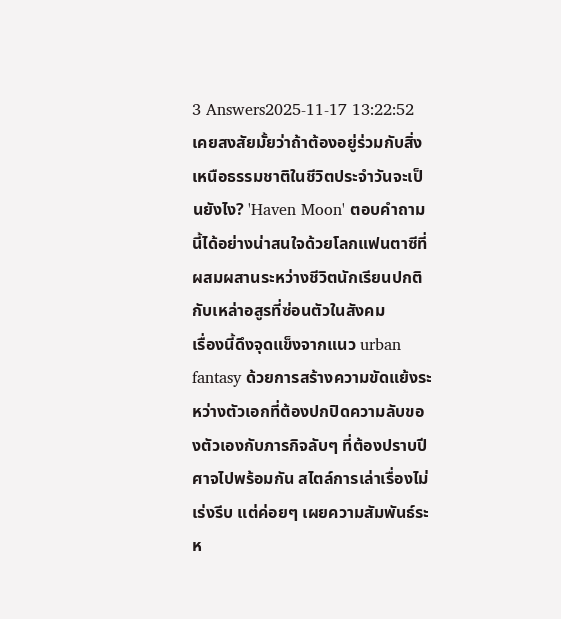3 Answers2025-11-17 13:22:52
เคยสงสัยมั้ยว่าถ้าต้องอยู่ร่วมกับสิ่งเหนือธรรมชาติในชีวิตประจำวันจะเป็นยังไง? 'Haven Moon' ตอบคำถามนี้ได้อย่างน่าสนใจด้วยโลกแฟนตาซีที่ผสมผสานระหว่างชีวิตนักเรียนปกติกับเหล่าอสูรที่ซ่อนตัวในสังคม
เรื่องนี้ดึงจุดแข็งจากแนว urban fantasy ด้วยการสร้างความขัดแย้งระหว่างตัวเอกที่ต้องปกปิดความลับของตัวเองกับภารกิจลับๆ ที่ต้องปราบปีศาจไปพร้อมกัน สไตล์การเล่าเรื่องไม่เร่งรีบ แต่ค่อยๆ เผยความสัมพันธ์ระห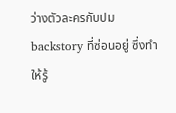ว่างตัวละครกับปม backstory ที่ซ่อนอยู่ ซึ่งทำให้รู้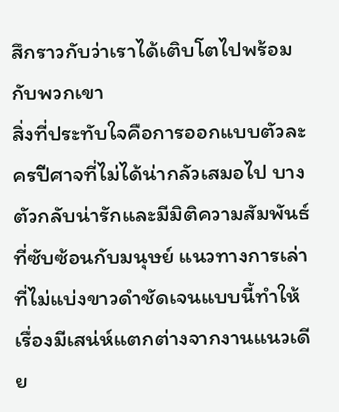สึกราวกับว่าเราได้เติบโตไปพร้อมกับพวกเขา
สิ่งที่ประทับใจคือการออกแบบตัวละครปีศาจที่ไม่ได้น่ากลัวเสมอไป บางตัวกลับน่ารักและมีมิติความสัมพันธ์ที่ซับซ้อนกับมนุษย์ แนวทางการเล่าที่ไม่แบ่งขาวดำชัดเจนแบบนี้ทำให้เรื่องมีเสน่ห์แตกต่างจากงานแนวเดีย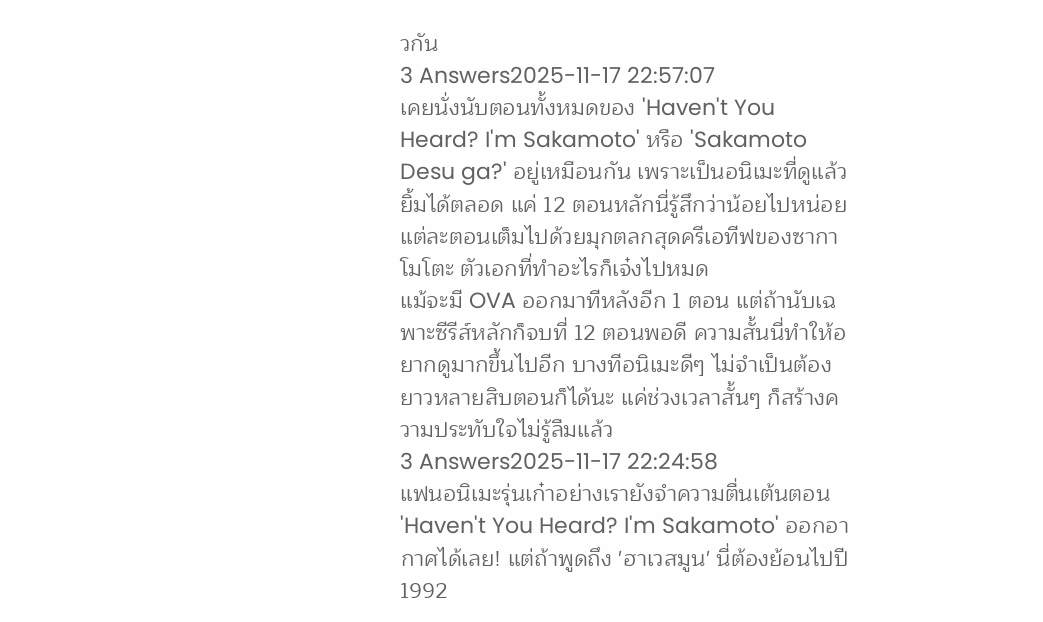วกัน
3 Answers2025-11-17 22:57:07
เคยนั่งนับตอนทั้งหมดของ 'Haven't You Heard? I'm Sakamoto' หรือ 'Sakamoto Desu ga?' อยู่เหมือนกัน เพราะเป็นอนิเมะที่ดูแล้วยิ้มได้ตลอด แค่ 12 ตอนหลักนี่รู้สึกว่าน้อยไปหน่อย แต่ละตอนเต็มไปด้วยมุกตลกสุดครีเอทีฟของซากาโมโตะ ตัวเอกที่ทำอะไรก็เจ๋งไปหมด
แม้จะมี OVA ออกมาทีหลังอีก 1 ตอน แต่ถ้านับเฉพาะซีรีส์หลักก็จบที่ 12 ตอนพอดี ความสั้นนี่ทำให้อยากดูมากขึ้นไปอีก บางทีอนิเมะดีๆ ไม่จำเป็นต้องยาวหลายสิบตอนก็ได้นะ แค่ช่วงเวลาสั้นๆ ก็สร้างความประทับใจไม่รู้ลืมแล้ว
3 Answers2025-11-17 22:24:58
แฟนอนิเมะรุ่นเก๋าอย่างเรายังจำความตื่นเต้นตอน 'Haven't You Heard? I'm Sakamoto' ออกอากาศได้เลย! แต่ถ้าพูดถึง 'ฮาเวสมูน' นี่ต้องย้อนไปปี 1992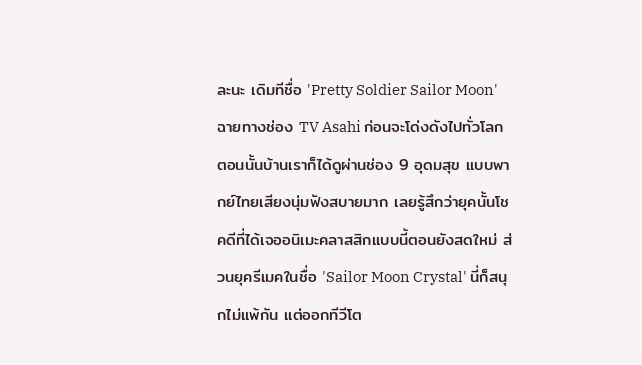ละนะ เดิมทีชื่อ 'Pretty Soldier Sailor Moon' ฉายทางช่อง TV Asahi ก่อนจะโด่งดังไปทั่วโลก
ตอนนั้นบ้านเราก็ได้ดูผ่านช่อง 9 อุดมสุข แบบพากย์ไทยเสียงนุ่มฟังสบายมาก เลยรู้สึกว่ายุคนั้นโชคดีที่ได้เจออนิเมะคลาสสิกแบบนี้ตอนยังสดใหม่ ส่วนยุครีเมคในชื่อ 'Sailor Moon Crystal' นี่ก็สนุกไม่แพ้กัน แต่ออกทีวีโต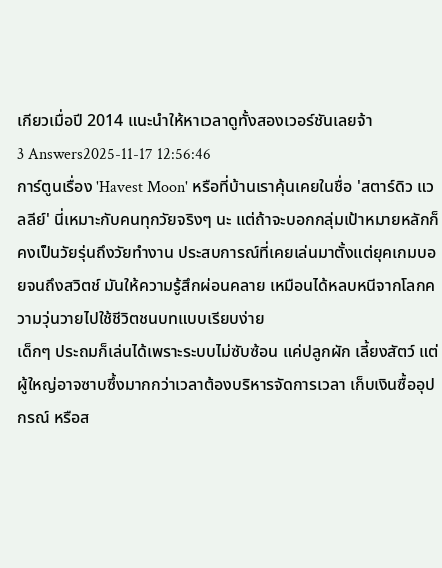เกียวเมื่อปี 2014 แนะนำให้หาเวลาดูทั้งสองเวอร์ชันเลยจ้า
3 Answers2025-11-17 12:56:46
การ์ตูนเรื่อง 'Havest Moon' หรือที่บ้านเราคุ้นเคยในชื่อ 'สตาร์ดิว แวลลีย์' นี่เหมาะกับคนทุกวัยจริงๆ นะ แต่ถ้าจะบอกกลุ่มเป้าหมายหลักก็คงเป็นวัยรุ่นถึงวัยทำงาน ประสบการณ์ที่เคยเล่นมาตั้งแต่ยุคเกมบอยจนถึงสวิตช์ มันให้ความรู้สึกผ่อนคลาย เหมือนได้หลบหนีจากโลกความวุ่นวายไปใช้ชีวิตชนบทแบบเรียบง่าย
เด็กๆ ประถมก็เล่นได้เพราะระบบไม่ซับซ้อน แค่ปลูกผัก เลี้ยงสัตว์ แต่ผู้ใหญ่อาจซาบซึ้งมากกว่าเวลาต้องบริหารจัดการเวลา เก็บเงินซื้ออุปกรณ์ หรือส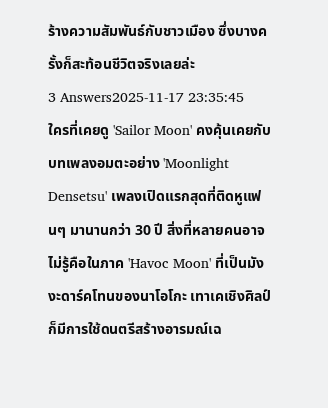ร้างความสัมพันธ์กับชาวเมือง ซึ่งบางครั้งก็สะท้อนชีวิตจริงเลยล่ะ
3 Answers2025-11-17 23:35:45
ใครที่เคยดู 'Sailor Moon' คงคุ้นเคยกับบทเพลงอมตะอย่าง 'Moonlight Densetsu' เพลงเปิดแรกสุดที่ติดหูแฟนๆ มานานกว่า 30 ปี สิ่งที่หลายคนอาจไม่รู้คือในภาค 'Havoc Moon' ที่เป็นมังงะดาร์คโทนของนาโอโกะ เทาเคเชิงศิลป์ก็มีการใช้ดนตรีสร้างอารมณ์เฉ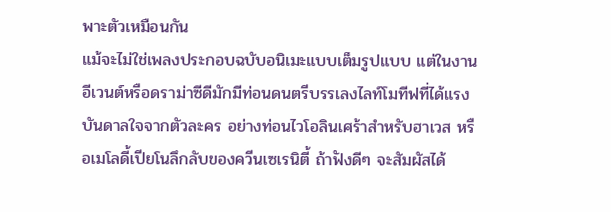พาะตัวเหมือนกัน
แม้จะไม่ใช่เพลงประกอบฉบับอนิเมะแบบเต็มรูปแบบ แต่ในงานอีเวนต์หรือดราม่าซีดีมักมีท่อนดนตรีบรรเลงไลท์โมทีฟที่ได้แรงบันดาลใจจากตัวละคร อย่างท่อนไวโอลินเศร้าสำหรับฮาเวส หรือเมโลดี้เปียโนลึกลับของควีนเซเรนิตี้ ถ้าฟังดีๆ จะสัมผัสได้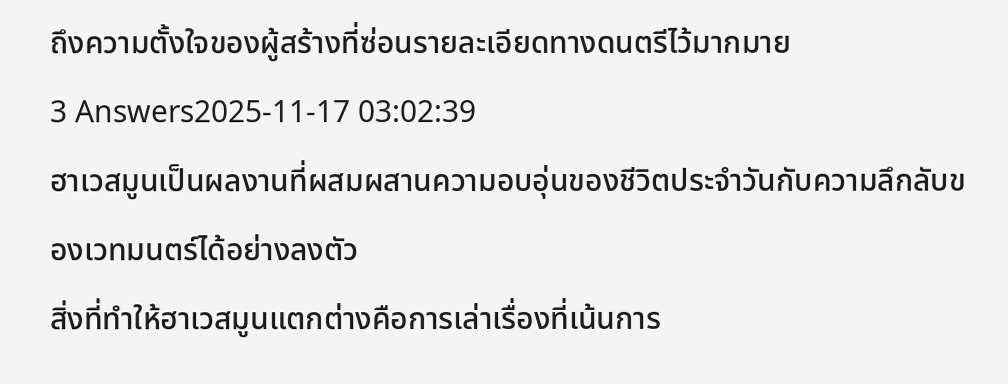ถึงความตั้งใจของผู้สร้างที่ซ่อนรายละเอียดทางดนตรีไว้มากมาย
3 Answers2025-11-17 03:02:39
ฮาเวสมูนเป็นผลงานที่ผสมผสานความอบอุ่นของชีวิตประจำวันกับความลึกลับของเวทมนตร์ได้อย่างลงตัว
สิ่งที่ทำให้ฮาเวสมูนแตกต่างคือการเล่าเรื่องที่เน้นการ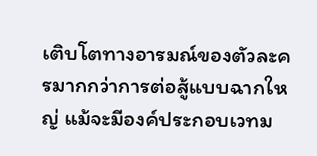เติบโตทางอารมณ์ของตัวละครมากกว่าการต่อสู้แบบฉากใหญ่ แม้จะมีองค์ประกอบเวทม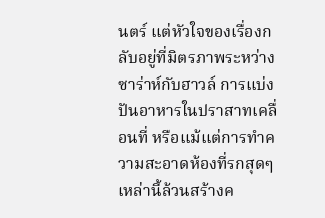นตร์ แต่หัวใจของเรื่องกลับอยู่ที่มิตรภาพระหว่างซาร่าห์กับฮาวล์ การแบ่งปันอาหารในปราสาทเคลื่อนที่ หรือแม้แต่การทำความสะอาดห้องที่รกสุดๆ เหล่านี้ล้วนสร้างค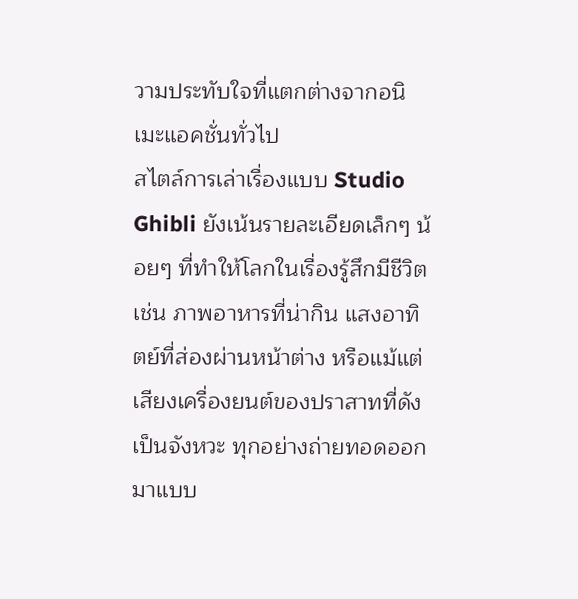วามประทับใจที่แตกต่างจากอนิเมะแอคชั่นทั่วไป
สไตล์การเล่าเรื่องแบบ Studio Ghibli ยังเน้นรายละเอียดเล็กๆ น้อยๆ ที่ทำให้โลกในเรื่องรู้สึกมีชีวิต เช่น ภาพอาหารที่น่ากิน แสงอาทิตย์ที่ส่องผ่านหน้าต่าง หรือแม้แต่เสียงเครื่องยนต์ของปราสาทที่ดังเป็นจังหวะ ทุกอย่างถ่ายทอดออกมาแบบ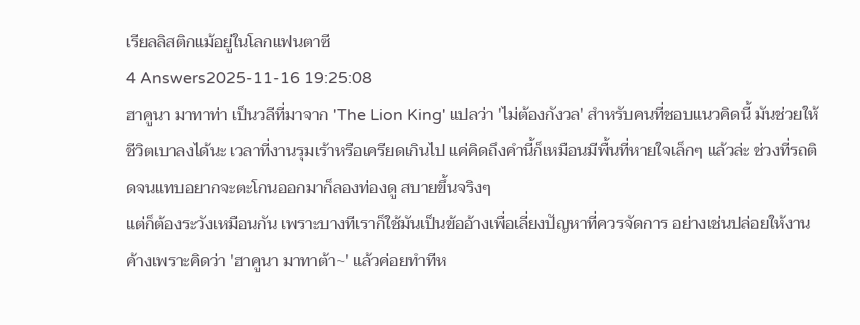เรียลลิสติกแม้อยู่ในโลกแฟนตาซี
4 Answers2025-11-16 19:25:08
ฮาคูนา มาทาท่า เป็นวลีที่มาจาก 'The Lion King' แปลว่า 'ไม่ต้องกังวล' สำหรับคนที่ชอบแนวคิดนี้ มันช่วยให้ชีวิตเบาลงได้นะ เวลาที่งานรุมเร้าหรือเครียดเกินไป แค่คิดถึงคำนี้ก็เหมือนมีพื้นที่หายใจเล็กๆ แล้วล่ะ ช่วงที่รถติดจนแทบอยากจะตะโกนออกมาก็ลองท่องดู สบายขึ้นจริงๆ
แต่ก็ต้องระวังเหมือนกัน เพราะบางทีเราก็ใช้มันเป็นข้ออ้างเพื่อเลี่ยงปัญหาที่ควรจัดการ อย่างเช่นปล่อยให้งานค้างเพราะคิดว่า 'ฮาคูนา มาทาต้า~' แล้วค่อยทำทีห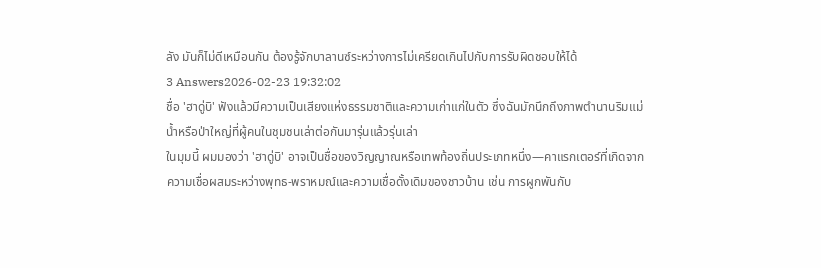ลัง มันก็ไม่ดีเหมือนกัน ต้องรู้จักบาลานซ์ระหว่างการไม่เครียดเกินไปกับการรับผิดชอบให้ได้
3 Answers2026-02-23 19:32:02
ชื่อ 'ฮาดู่บิ' ฟังแล้วมีความเป็นเสียงแห่งธรรมชาติและความเก่าแก่ในตัว ซึ่งฉันมักนึกถึงภาพตำนานริมแม่น้ำหรือป่าใหญ่ที่ผู้คนในชุมชนเล่าต่อกันมารุ่นแล้วรุ่นเล่า
ในมุมนี้ ผมมองว่า 'ฮาดู่บิ' อาจเป็นชื่อของวิญญาณหรือเทพท้องถิ่นประเภทหนึ่ง—คาแรกเตอร์ที่เกิดจากความเชื่อผสมระหว่างพุทธ-พราหมณ์และความเชื่อดั้งเดิมของชาวบ้าน เช่น การผูกพันกับ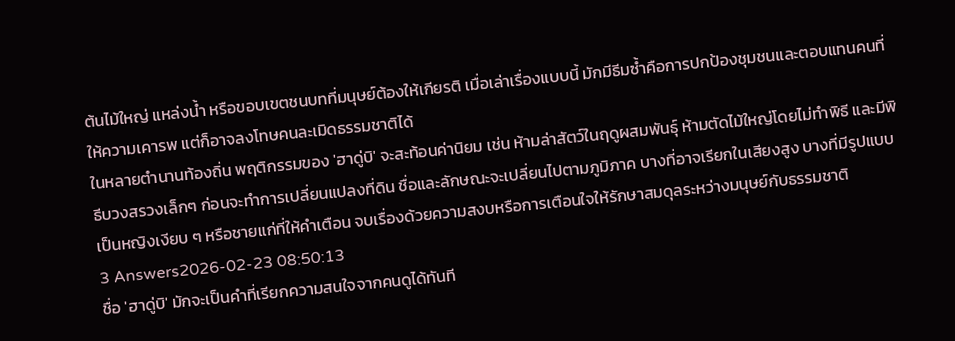ต้นไม้ใหญ่ แหล่งน้ำ หรือขอบเขตชนบทที่มนุษย์ต้องให้เกียรติ เมื่อเล่าเรื่องแบบนี้ มักมีธีมซ้ำคือการปกป้องชุมชนและตอบแทนคนที่ให้ความเคารพ แต่ก็อาจลงโทษคนละเมิดธรรมชาติได้
ในหลายตำนานท้องถิ่น พฤติกรรมของ 'ฮาดู่บิ' จะสะท้อนค่านิยม เช่น ห้ามล่าสัตว์ในฤดูผสมพันธุ์ ห้ามตัดไม้ใหญ่โดยไม่ทำพิธี และมีพิธีบวงสรวงเล็กๆ ก่อนจะทำการเปลี่ยนแปลงที่ดิน ชื่อและลักษณะจะเปลี่ยนไปตามภูมิภาค บางที่อาจเรียกในเสียงสูง บางที่มีรูปแบบเป็นหญิงเงียบ ๆ หรือชายแก่ที่ให้คำเตือน จบเรื่องด้วยความสงบหรือการเตือนใจให้รักษาสมดุลระหว่างมนุษย์กับธรรมชาติ
3 Answers2026-02-23 08:50:13
ชื่อ 'ฮาดู่บิ' มักจะเป็นคำที่เรียกความสนใจจากคนดูได้ทันที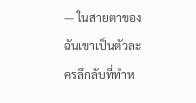— ในสายตาของฉันเขาเป็นตัวละครลึกลับที่ทำห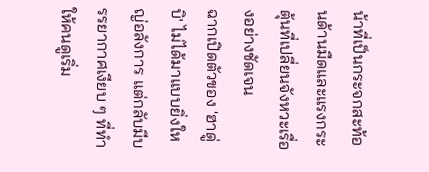น้าที่เป็นกระจกสะท้อนด้านมืดและแรงกระตุ้นที่เปลี่ยนจังหวะเรื่องอย่างชัดเจน
ฉากเปิดตัวของ 'ฮาดู่บิ' ไม่ได้มาแบบยิ่งใหญ่อลังการ แต่กลับมีบรรยากาศเงียบ ๆ ที่ทำให้คนดูเริ่ม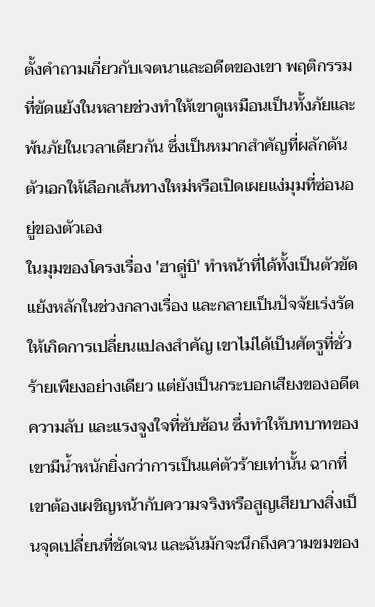ตั้งคำถามเกี่ยวกับเจตนาและอดีตของเขา พฤติกรรมที่ขัดแย้งในหลายช่วงทำให้เขาดูเหมือนเป็นทั้งภัยและพ้นภัยในเวลาเดียวกัน ซึ่งเป็นหมากสำคัญที่ผลักดันตัวเอกให้เลือกเส้นทางใหม่หรือเปิดเผยแง่มุมที่ซ่อนอยู่ของตัวเอง
ในมุมของโครงเรื่อง 'ฮาดู่บิ' ทำหน้าที่ได้ทั้งเป็นตัวขัดแย้งหลักในช่วงกลางเรื่อง และกลายเป็นปัจจัยเร่งรัดให้เกิดการเปลี่ยนแปลงสำคัญ เขาไม่ได้เป็นศัตรูที่ชั่วร้ายเพียงอย่างเดียว แต่ยังเป็นกระบอกเสียงของอดีต ความลับ และแรงจูงใจที่ซับซ้อน ซึ่งทำให้บทบาทของเขามีน้ำหนักยิ่งกว่าการเป็นแค่ตัวร้ายเท่านั้น ฉากที่เขาต้องเผชิญหน้ากับความจริงหรือสูญเสียบางสิ่งเป็นจุดเปลี่ยนที่ชัดเจน และฉันมักจะนึกถึงความขมของ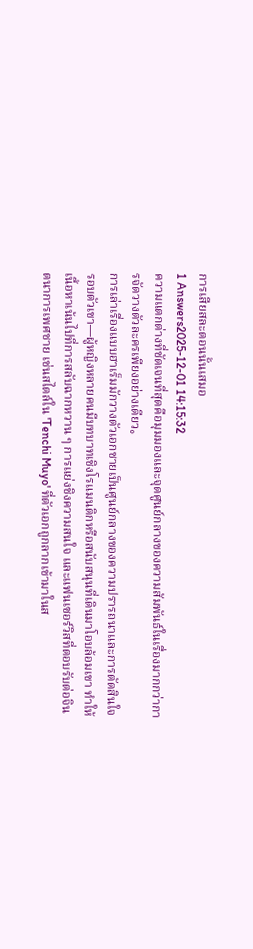การเสียสละตอนนั้นเสมอ
1 Answers2025-12-01 14:15:32
ความแตกต่างที่ชัดเจนที่สุดคือมุมมองและจุดศูนย์กลางของความสัมพันธ์ในเรื่องมากกว่าการจัดวางตัวละครเพียงอย่างเดียว。
การเล่าเรื่องแบบฮาเร็มมักวางตัวเอกชายเป็นศูนย์กลางของความปรารถนาและการตัดสินใจรอบตัวเขา—ผู้หญิงหลายคนมีบทบาทเชิงโรแมนติกหรือสนับสนุนที่เดินมาโอบล้อมเขา ทำให้เนื้อหาเน้นไปที่การสลับฉากหวาน ๆ การแย่งชิงความสนใจ และแฟนเซอร์วิสที่ตอบรับต่อจินตนาการเพศชาย เช่นสไตล์ใน 'Tenchi Muyo' ที่ตัวเอกถูกลากเข้ามาในส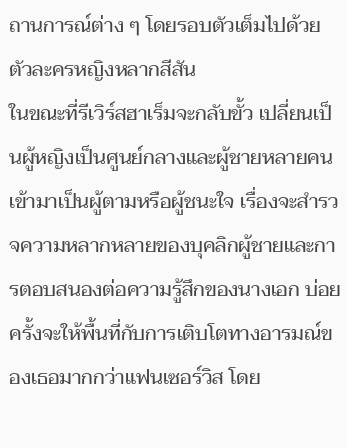ถานการณ์ต่าง ๆ โดยรอบตัวเต็มไปด้วยตัวละครหญิงหลากสีสัน
ในขณะที่รีเวิร์สฮาเร็มจะกลับขั้ว เปลี่ยนเป็นผู้หญิงเป็นศูนย์กลางและผู้ชายหลายคนเข้ามาเป็นผู้ตามหรือผู้ชนะใจ เรื่องจะสำรวจความหลากหลายของบุคลิกผู้ชายและการตอบสนองต่อความรู้สึกของนางเอก บ่อยครั้งจะให้พื้นที่กับการเติบโตทางอารมณ์ของเธอมากกว่าแฟนเซอร์วิส โดย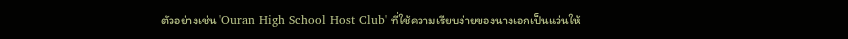ตัวอย่างเช่น 'Ouran High School Host Club' ที่ใช้ความเรียบง่ายของนางเอกเป็นแว่นให้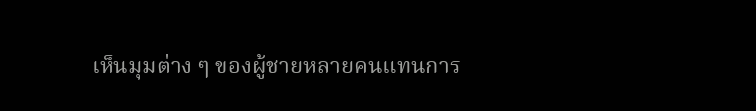เห็นมุมต่าง ๆ ของผู้ชายหลายคนแทนการ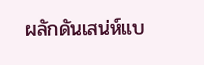ผลักดันเสน่ห์แบ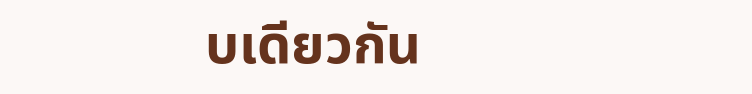บเดียวกัน